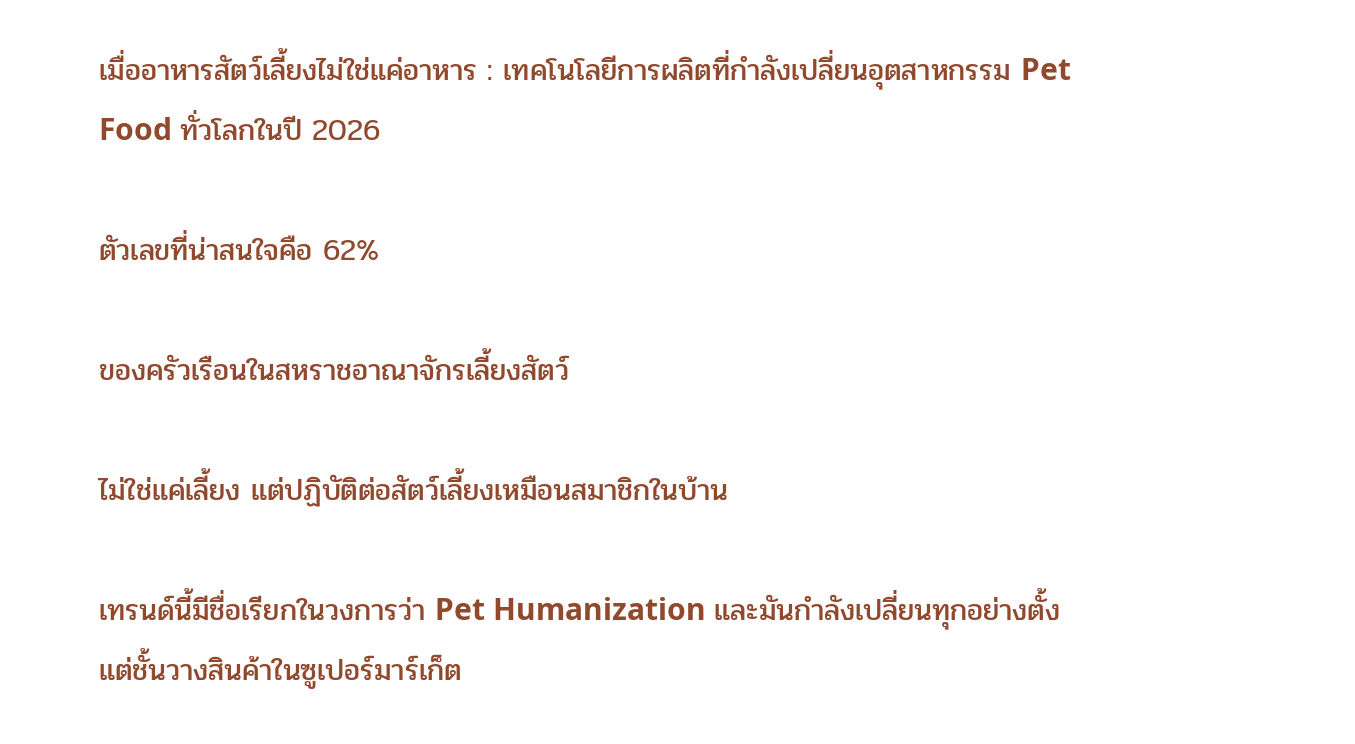เมื่ออาหารสัตว์เลี้ยงไม่ใช่แค่อาหาร : เทคโนโลยีการผลิตที่กำลังเปลี่ยนอุตสาหกรรม Pet Food ทั่วโลกในปี 2026

ตัวเลขที่น่าสนใจคือ 62%

ของครัวเรือนในสหราชอาณาจักรเลี้ยงสัตว์

ไม่ใช่แค่เลี้ยง แต่ปฏิบัติต่อสัตว์เลี้ยงเหมือนสมาชิกในบ้าน

เทรนด์นี้มีชื่อเรียกในวงการว่า Pet Humanization และมันกำลังเปลี่ยนทุกอย่างตั้งแต่ชั้นวางสินค้าในซูเปอร์มาร์เก็ต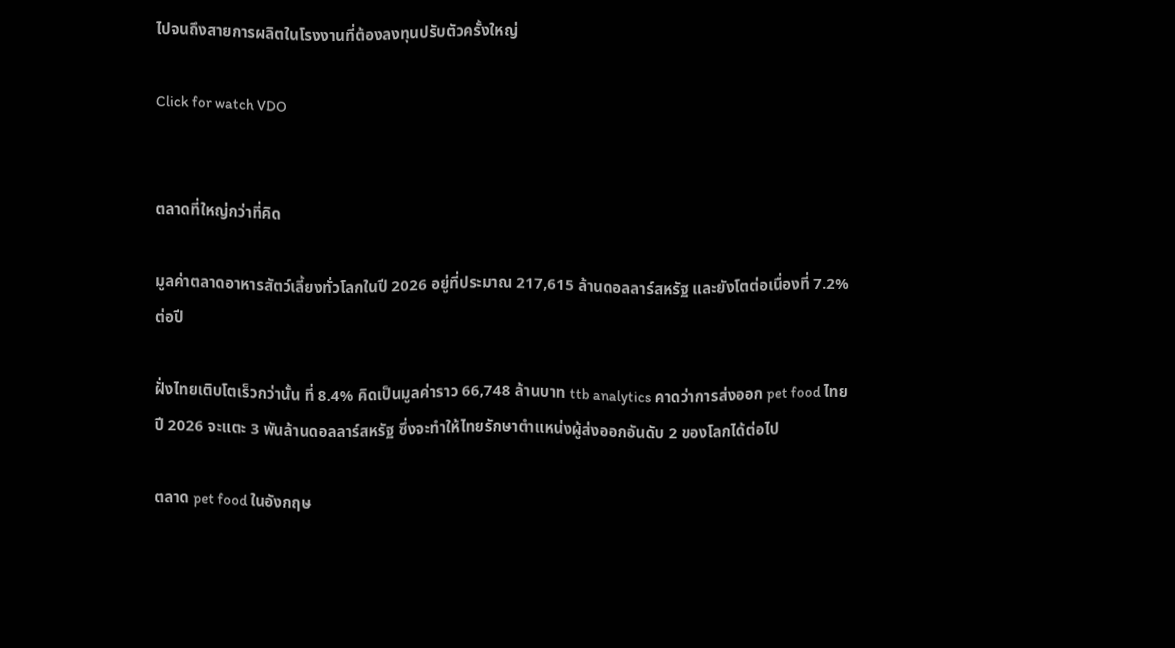ไปจนถึงสายการผลิตในโรงงานที่ต้องลงทุนปรับตัวครั้งใหญ่

Click for watch VDO


ตลาดที่ใหญ่กว่าที่คิด

มูลค่าตลาดอาหารสัตว์เลี้ยงทั่วโลกในปี 2026 อยู่ที่ประมาณ 217,615 ล้านดอลลาร์สหรัฐ และยังโตต่อเนื่องที่ 7.2% ต่อปี

ฝั่งไทยเติบโตเร็วกว่านั้น ที่ 8.4% คิดเป็นมูลค่าราว 66,748 ล้านบาท ttb analytics คาดว่าการส่งออก pet food ไทยปี 2026 จะแตะ 3 พันล้านดอลลาร์สหรัฐ ซึ่งจะทำให้ไทยรักษาตำแหน่งผู้ส่งออกอันดับ 2 ของโลกได้ต่อไป

ตลาด pet food ในอังกฤษ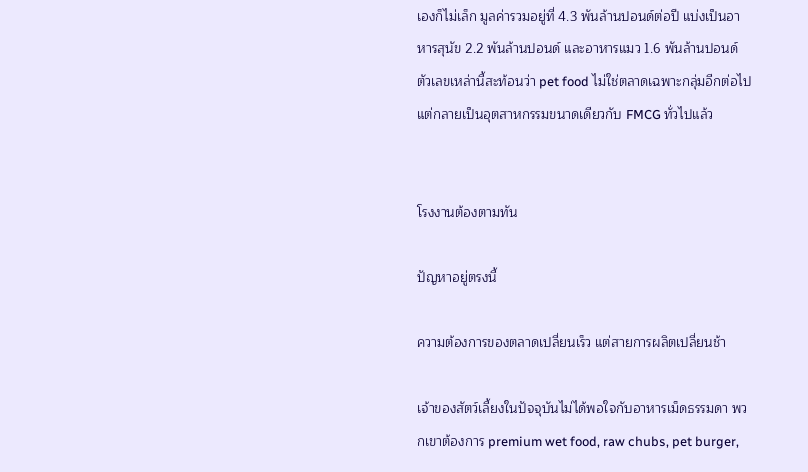เองก็ไม่เล็ก มูลค่ารวมอยู่ที่ 4.3 พันล้านปอนด์ต่อปี แบ่งเป็นอาหารสุนัข 2.2 พันล้านปอนด์ และอาหารแมว 1.6 พันล้านปอนด์ ตัวเลขเหล่านี้สะท้อนว่า pet food ไม่ใช่ตลาดเฉพาะกลุ่มอีกต่อไป แต่กลายเป็นอุตสาหกรรมขนาดเดียวกับ FMCG ทั่วไปแล้ว


โรงงานต้องตามทัน

ปัญหาอยู่ตรงนี้

ความต้องการของตลาดเปลี่ยนเร็ว แต่สายการผลิตเปลี่ยนช้า

เจ้าของสัตว์เลี้ยงในปัจจุบันไม่ได้พอใจกับอาหารเม็ดธรรมดา พวกเขาต้องการ premium wet food, raw chubs, pet burger,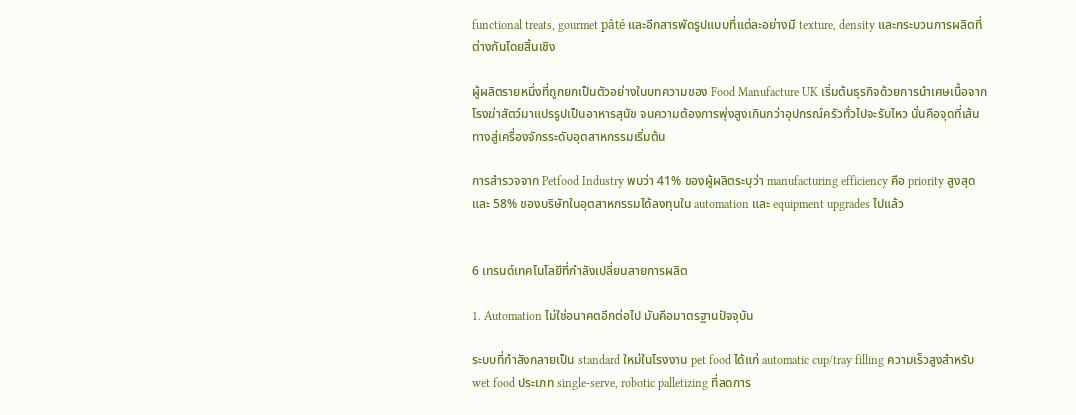functional treats, gourmet pâté และอีกสารพัดรูปแบบที่แต่ละอย่างมี texture, density และกระบวนการผลิตที่ต่างกันโดยสิ้นเชิง

ผู้ผลิตรายหนึ่งที่ถูกยกเป็นตัวอย่างในบทความของ Food Manufacture UK เริ่มต้นธุรกิจด้วยการนำเศษเนื้อจากโรงฆ่าสัตว์มาแปรรูปเป็นอาหารสุนัข จนความต้องการพุ่งสูงเกินกว่าอุปกรณ์ครัวทั่วไปจะรับไหว นั่นคือจุดที่เส้นทางสู่เครื่องจักรระดับอุตสาหกรรมเริ่มต้น

การสำรวจจาก Petfood Industry พบว่า 41% ของผู้ผลิตระบุว่า manufacturing efficiency คือ priority สูงสุด และ 58% ของบริษัทในอุตสาหกรรมได้ลงทุนใน automation และ equipment upgrades ไปแล้ว


6 เทรนด์เทคโนโลยีที่กำลังเปลี่ยนสายการผลิต

1. Automation ไม่ใช่อนาคตอีกต่อไป มันคือมาตรฐานปัจจุบัน

ระบบที่กำลังกลายเป็น standard ใหม่ในโรงงาน pet food ได้แก่ automatic cup/tray filling ความเร็วสูงสำหรับ wet food ประเภท single-serve, robotic palletizing ที่ลดการ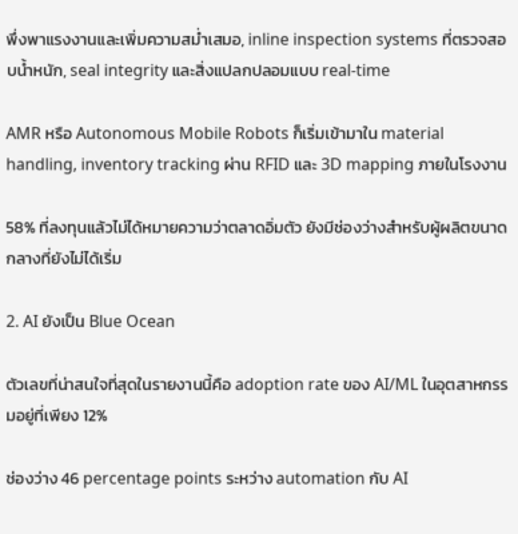พึ่งพาแรงงานและเพิ่มความสม่ำเสมอ, inline inspection systems ที่ตรวจสอบน้ำหนัก, seal integrity และสิ่งแปลกปลอมแบบ real-time

AMR หรือ Autonomous Mobile Robots ก็เริ่มเข้ามาใน material handling, inventory tracking ผ่าน RFID และ 3D mapping ภายในโรงงาน

58% ที่ลงทุนแล้วไม่ได้หมายความว่าตลาดอิ่มตัว ยังมีช่องว่างสำหรับผู้ผลิตขนาดกลางที่ยังไม่ได้เริ่ม

2. AI ยังเป็น Blue Ocean

ตัวเลขที่น่าสนใจที่สุดในรายงานนี้คือ adoption rate ของ AI/ML ในอุตสาหกรรมอยู่ที่เพียง 12%

ช่องว่าง 46 percentage points ระหว่าง automation กับ AI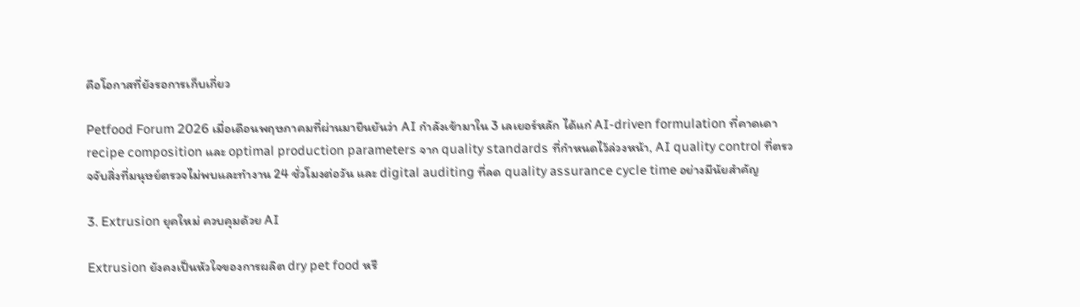คือโอกาสที่ยังรอการเก็บเกี่ยว

Petfood Forum 2026 เมื่อเดือนพฤษภาคมที่ผ่านมายืนยันว่า AI กำลังเข้ามาใน 3 เลเยอร์หลัก ได้แก่ AI-driven formulation ที่คาดเดา recipe composition และ optimal production parameters จาก quality standards ที่กำหนดไว้ล่วงหน้า, AI quality control ที่ตรวจจับสิ่งที่มนุษย์ตรวจไม่พบและทำงาน 24 ชั่วโมงต่อวัน และ digital auditing ที่ลด quality assurance cycle time อย่างมีนัยสำคัญ

3. Extrusion ยุคใหม่ ควบคุมด้วย AI

Extrusion ยังคงเป็นหัวใจของการผลิต dry pet food หรื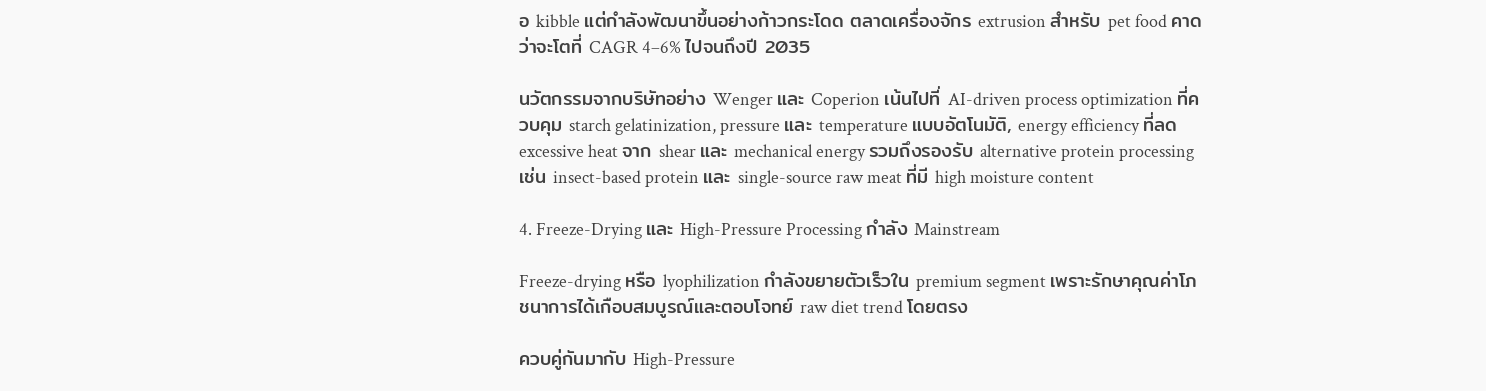อ kibble แต่กำลังพัฒนาขึ้นอย่างก้าวกระโดด ตลาดเครื่องจักร extrusion สำหรับ pet food คาดว่าจะโตที่ CAGR 4–6% ไปจนถึงปี 2035

นวัตกรรมจากบริษัทอย่าง Wenger และ Coperion เน้นไปที่ AI-driven process optimization ที่ควบคุม starch gelatinization, pressure และ temperature แบบอัตโนมัติ, energy efficiency ที่ลด excessive heat จาก shear และ mechanical energy รวมถึงรองรับ alternative protein processing เช่น insect-based protein และ single-source raw meat ที่มี high moisture content

4. Freeze-Drying และ High-Pressure Processing กำลัง Mainstream

Freeze-drying หรือ lyophilization กำลังขยายตัวเร็วใน premium segment เพราะรักษาคุณค่าโภชนาการได้เกือบสมบูรณ์และตอบโจทย์ raw diet trend โดยตรง

ควบคู่กันมากับ High-Pressure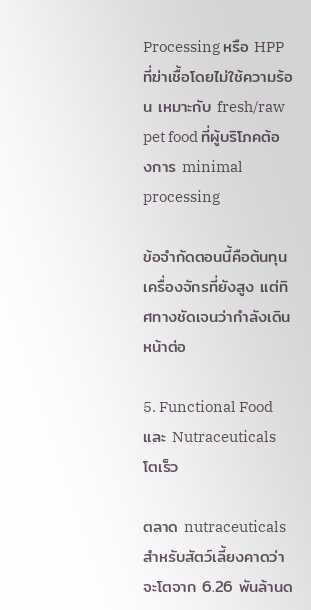Processing หรือ HPP ที่ฆ่าเชื้อโดยไม่ใช้ความร้อน เหมาะกับ fresh/raw pet food ที่ผู้บริโภคต้องการ minimal processing

ข้อจำกัดตอนนี้คือต้นทุนเครื่องจักรที่ยังสูง แต่ทิศทางชัดเจนว่ากำลังเดินหน้าต่อ

5. Functional Food และ Nutraceuticals โตเร็ว

ตลาด nutraceuticals สำหรับสัตว์เลี้ยงคาดว่าจะโตจาก 6.26 พันล้านด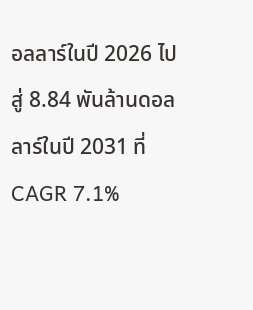อลลาร์ในปี 2026 ไปสู่ 8.84 พันล้านดอลลาร์ในปี 2031 ที่ CAGR 7.1%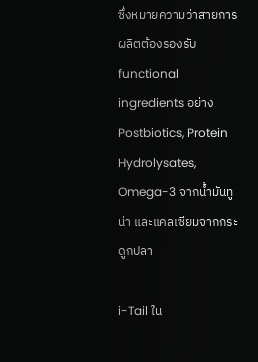ซึ่งหมายความว่าสายการผลิตต้องรองรับ functional ingredients อย่าง Postbiotics, Protein Hydrolysates, Omega-3 จากน้ำมันทูน่า และแคลเซียมจากกระดูกปลา

i-Tail ใน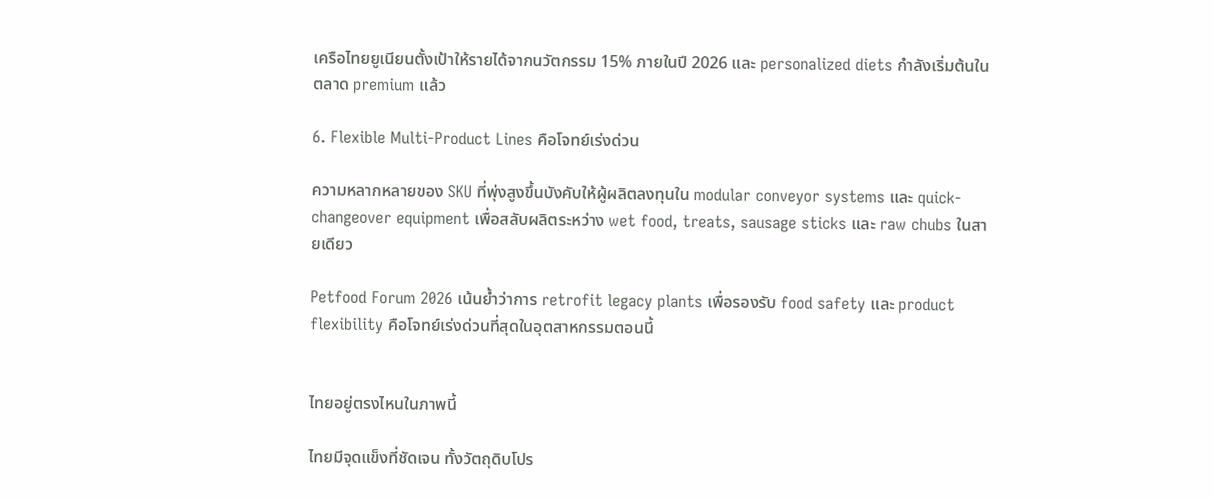เครือไทยยูเนียนตั้งเป้าให้รายได้จากนวัตกรรม 15% ภายในปี 2026 และ personalized diets กำลังเริ่มต้นในตลาด premium แล้ว

6. Flexible Multi-Product Lines คือโจทย์เร่งด่วน

ความหลากหลายของ SKU ที่พุ่งสูงขึ้นบังคับให้ผู้ผลิตลงทุนใน modular conveyor systems และ quick-changeover equipment เพื่อสลับผลิตระหว่าง wet food, treats, sausage sticks และ raw chubs ในสายเดียว

Petfood Forum 2026 เน้นย้ำว่าการ retrofit legacy plants เพื่อรองรับ food safety และ product flexibility คือโจทย์เร่งด่วนที่สุดในอุตสาหกรรมตอนนี้


ไทยอยู่ตรงไหนในภาพนี้

ไทยมีจุดแข็งที่ชัดเจน ทั้งวัตถุดิบโปร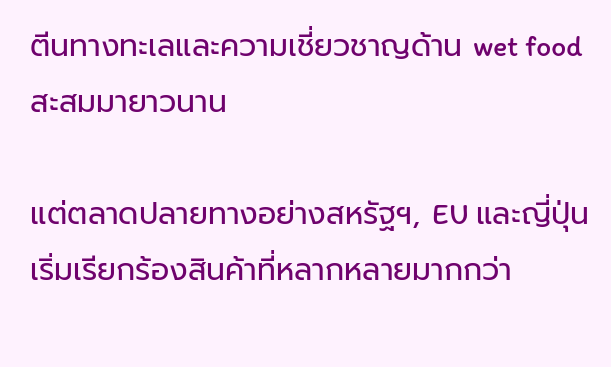ตีนทางทะเลและความเชี่ยวชาญด้าน wet food สะสมมายาวนาน

แต่ตลาดปลายทางอย่างสหรัฐฯ, EU และญี่ปุ่นเริ่มเรียกร้องสินค้าที่หลากหลายมากกว่า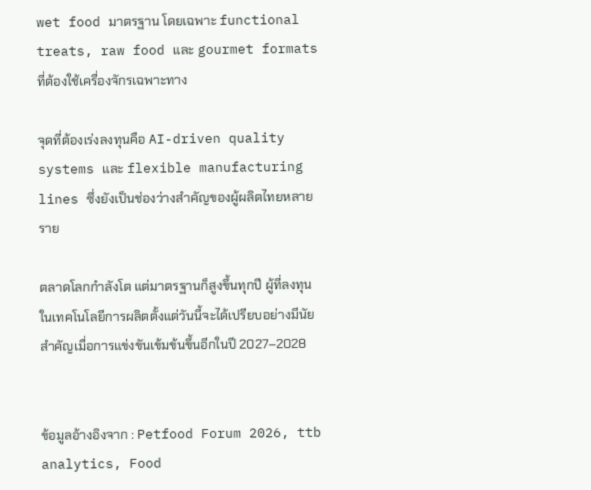wet food มาตรฐาน โดยเฉพาะ functional treats, raw food และ gourmet formats ที่ต้องใช้เครื่องจักรเฉพาะทาง

จุดที่ต้องเร่งลงทุนคือ AI-driven quality systems และ flexible manufacturing lines ซึ่งยังเป็นช่องว่างสำคัญของผู้ผลิตไทยหลายราย

ตลาดโลกกำลังโต แต่มาตรฐานก็สูงขึ้นทุกปี ผู้ที่ลงทุนในเทคโนโลยีการผลิตตั้งแต่วันนี้จะได้เปรียบอย่างมีนัยสำคัญเมื่อการแข่งขันเข้มข้นขึ้นอีกในปี 2027–2028


ข้อมูลอ้างอิงจาก : Petfood Forum 2026, ttb analytics, Food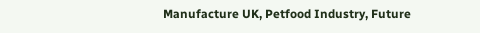Manufacture UK, Petfood Industry, Future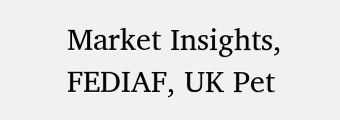Market Insights, FEDIAF, UK Pet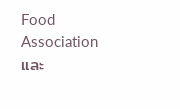Food Association และ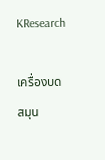KResearch

เครื่องบดสมุน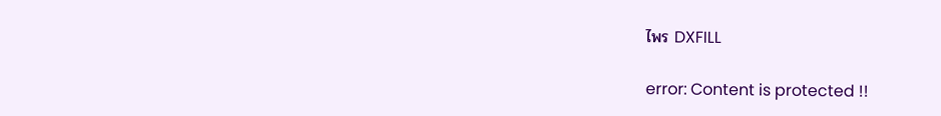ไพร DXFILL

error: Content is protected !!